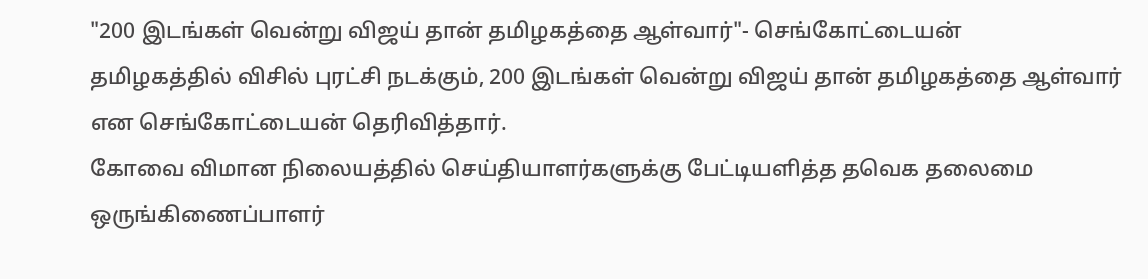"200 இடங்கள் வென்று விஜய் தான் தமிழகத்தை ஆள்வார்"- செங்கோட்டையன்
தமிழகத்தில் விசில் புரட்சி நடக்கும், 200 இடங்கள் வென்று விஜய் தான் தமிழகத்தை ஆள்வார் என செங்கோட்டையன் தெரிவித்தார்.
கோவை விமான நிலையத்தில் செய்தியாளர்களுக்கு பேட்டியளித்த தவெக தலைமை ஒருங்கிணைப்பாளர்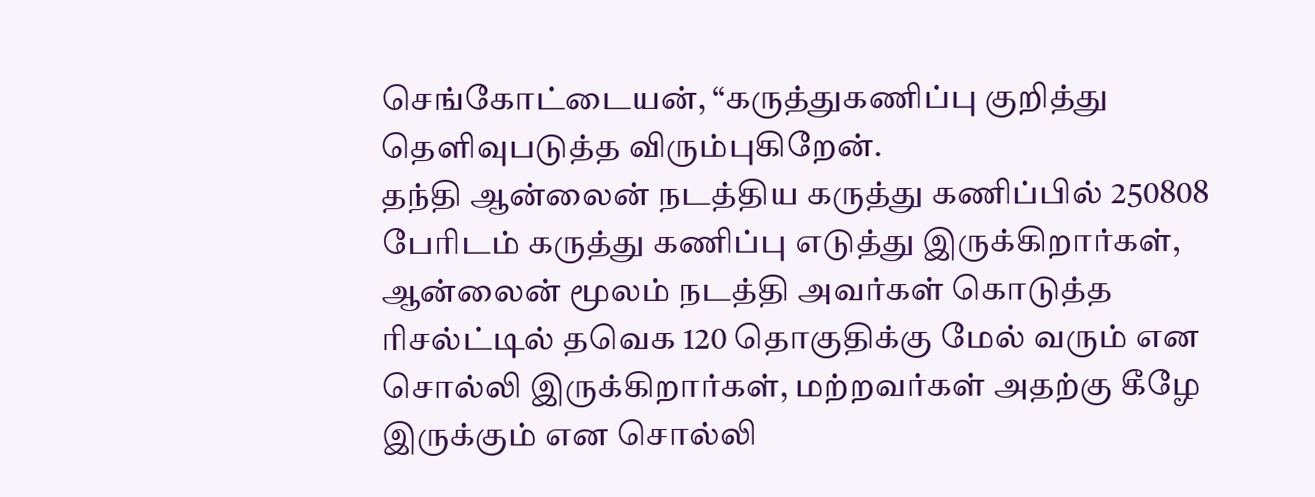செங்கோட்டையன், “கருத்துகணிப்பு குறித்து தெளிவுபடுத்த விரும்புகிறேன்.
தந்தி ஆன்லைன் நடத்திய கருத்து கணிப்பில் 250808 பேரிடம் கருத்து கணிப்பு எடுத்து இருக்கிறார்கள், ஆன்லைன் மூலம் நடத்தி அவர்கள் கொடுத்த ரிசல்ட்டில் தவெக 120 தொகுதிக்கு மேல் வரும் என சொல்லி இருக்கிறார்கள், மற்றவர்கள் அதற்கு கீழே இருக்கும் என சொல்லி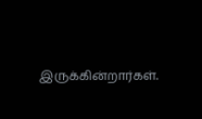இருக்கின்றார்கள்.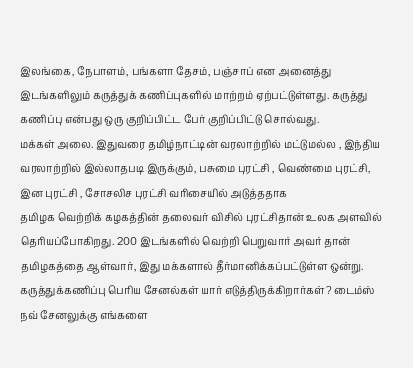இலங்கை, நேபாளம், பங்களா தேசம், பஞ்சாப் என அனைத்து இடங்களிலும் கருத்துக் கணிப்புகளில் மாற்றம் ஏற்பட்டுள்ளது. கருத்து கணிப்பு என்பது ஒரு குறிப்பிட்ட பேர் குறிப்பிட்டு சொல்வது.
மக்கள் அலை. இதுவரை தமிழ்நாட்டின் வரலாற்றில் மட்டுமல்ல , இந்திய வரலாற்றில் இல்லாதபடி இருக்கும், பசுமை புரட்சி , வெண்மை புரட்சி, இன புரட்சி , சோசலிச புரட்சி வரிசையில் அடுத்ததாக
தமிழக வெற்றிக் கழகத்தின் தலைவர் விசில் புரட்சிதான் உலக அளவில் தெரியப்போகிறது. 200 இடங்களில் வெற்றி பெறுவார் அவர் தான் தமிழகத்தை ஆள்வார், இது மக்களால் தீர்மானிக்கப்பட்டுள்ள ஒன்று. கருத்துக்கணிப்பு பெரிய சேனல்கள் யார் எடுத்திருக்கிறார்கள்? டைம்ஸ் நவ் சேனலுக்கு எங்களை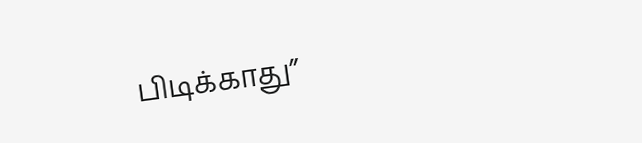பிடிக்காது”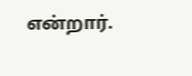என்றார்.